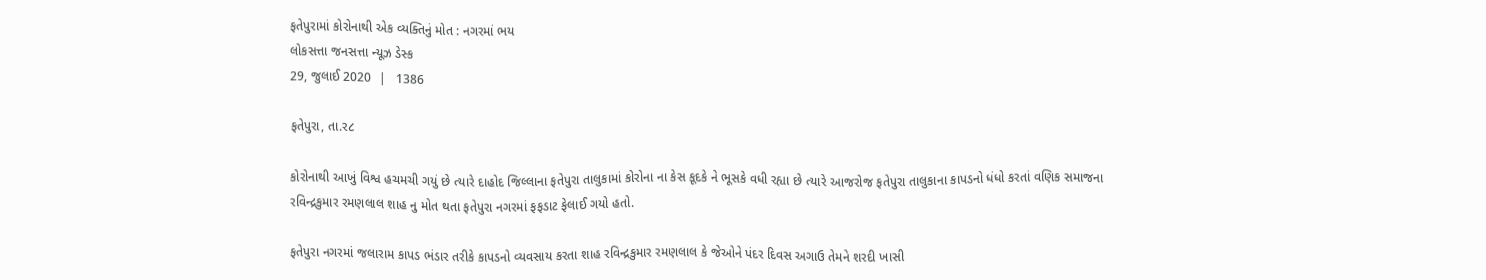ફતેપુરામાં કોરોનાથી એક વ્યક્તિનું મોત : નગરમાં ભય
લોકસત્તા જનસત્તા ન્યૂઝ ડેસ્ક
29, જુલાઈ 2020  |   1386

ફતેપુરા, તા.ર૮

કોરોનાથી આખું વિશ્વ હચમચી ગયું છે ત્યારે દાહોદ જિલ્લાના ફતેપુરા તાલુકામાં કોરોના ના કેસ કૂદકે ને ભૂસકે વધી રહ્યા છે ત્યારે આજરોજ ફતેપુરા તાલુકાના કાપડનો ધંધો કરતાં વણિક સમાજના રવિન્દ્રકુમાર રમણલાલ શાહ નુ મોત થતા ફતેપુરા નગરમાં ફફડાટ ફેલાઈ ગયો હતો.

ફતેપુરા નગરમાં જલારામ કાપડ ભંડાર તરીકે કાપડનો વ્યવસાય કરતા શાહ રવિન્દ્રકુમાર રમણલાલ કે જેઓને પંદર દિવસ અગાઉ તેમને શરદી ખાસી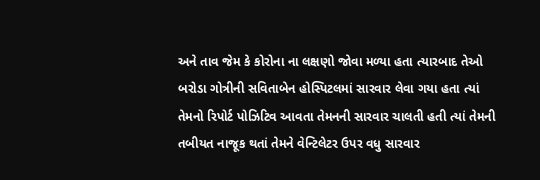અને તાવ જેમ કે કોરોના ના લક્ષણો જોવા મળ્યા હતા ત્યારબાદ તેઓ બરોડા ગોત્રીની સવિતાબેન હોસ્પિટલમાં સારવાર લેવા ગયા હતા ત્યાં તેમનો રિપોર્ટ પોઝિટિવ આવતા તેમનની સારવાર ચાલતી હતી ત્યાં તેમની તબીયત નાજૂક થતાં તેમને વેન્ટિલેટર ઉપર વધુ સારવાર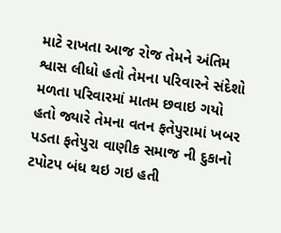માટે રાખતા આજ રોજ તેમને અંતિમ શ્વાસ લીધો હતો તેમના પરિવારને સંદેશો મળતા પરિવારમાં માતમ છવાઇ ગયો હતો જ્યારે તેમના વતન ફતેપુરામાં ખબર પડતા ફતેપુરા વાણીક સમાજ ની દુકાનો ટપોટપ બંધ થઇ ગઇ હતી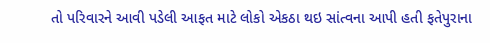તો પરિવારને આવી પડેલી આફત માટે લોકો એકઠા થઇ સાંત્વના આપી હતી ફતેપુરાના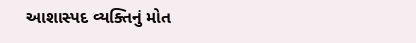આશાસ્પદ વ્યક્તિનું મોત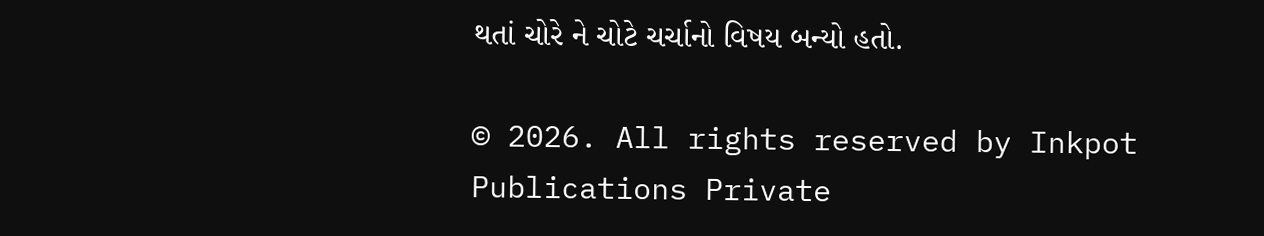થતાં ચોરે ને ચોટે ચર્ચાનો વિષય બન્યો હતો.

© 2026. All rights reserved by Inkpot Publications Private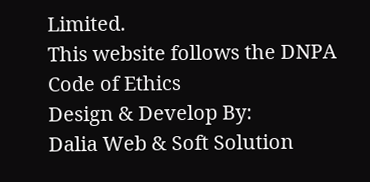Limited.
This website follows the DNPA Code of Ethics
Design & Develop By:
Dalia Web & Soft Solution